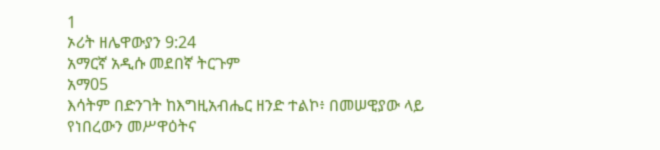1
ኦሪት ዘሌዋውያን 9:24
አማርኛ አዲሱ መደበኛ ትርጉም
አማ05
እሳትም በድንገት ከእግዚአብሔር ዘንድ ተልኮ፥ በመሠዊያው ላይ የነበረውን መሥዋዕትና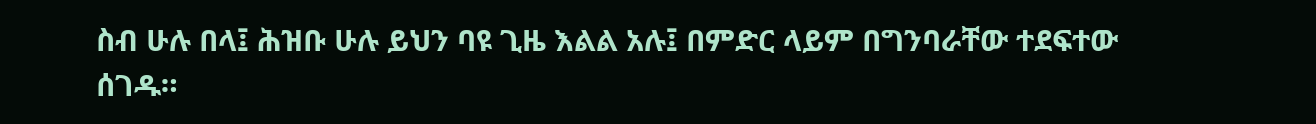ስብ ሁሉ በላ፤ ሕዝቡ ሁሉ ይህን ባዩ ጊዜ እልል አሉ፤ በምድር ላይም በግንባራቸው ተደፍተው ሰገዱ።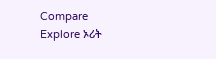Compare
Explore ኦሪት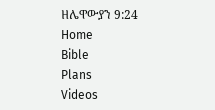ዘሌዋውያን 9:24
Home
Bible
Plans
Videos